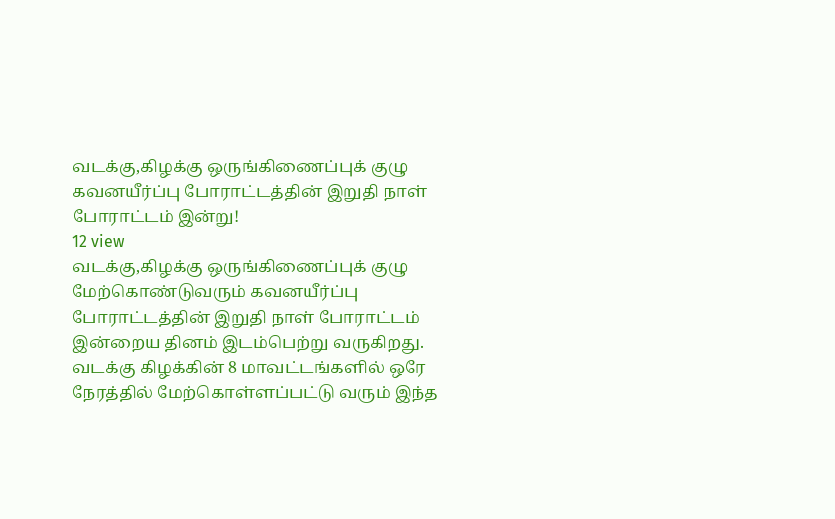வடக்கு,கிழக்கு ஒருங்கிணைப்புக் குழு கவனயீர்ப்பு போராட்டத்தின் இறுதி நாள் போராட்டம் இன்று!
12 view
வடக்கு,கிழக்கு ஒருங்கிணைப்புக் குழு மேற்கொண்டுவரும் கவனயீர்ப்பு போராட்டத்தின் இறுதி நாள் போராட்டம் இன்றைய தினம் இடம்பெற்று வருகிறது. வடக்கு கிழக்கின் 8 மாவட்டங்களில் ஒரே நேரத்தில் மேற்கொள்ளப்பட்டு வரும் இந்த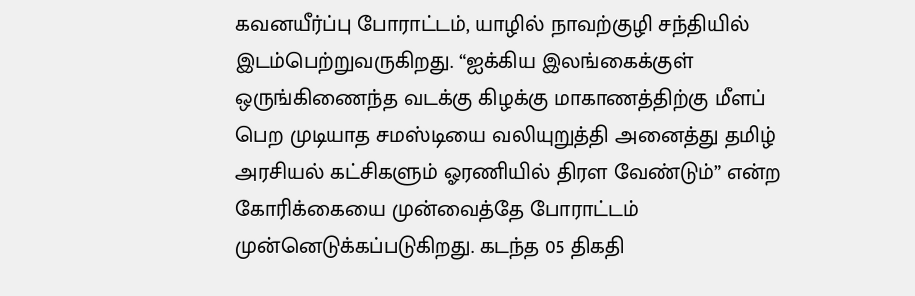கவனயீர்ப்பு போராட்டம், யாழில் நாவற்குழி சந்தியில் இடம்பெற்றுவருகிறது. “ஐக்கிய இலங்கைக்குள் ஒருங்கிணைந்த வடக்கு கிழக்கு மாகாணத்திற்கு மீளப் பெற முடியாத சமஸ்டியை வலியுறுத்தி அனைத்து தமிழ் அரசியல் கட்சிகளும் ஓரணியில் திரள வேண்டும்” என்ற கோரிக்கையை முன்வைத்தே போராட்டம் முன்னெடுக்கப்படுகிறது. கடந்த 05 திகதி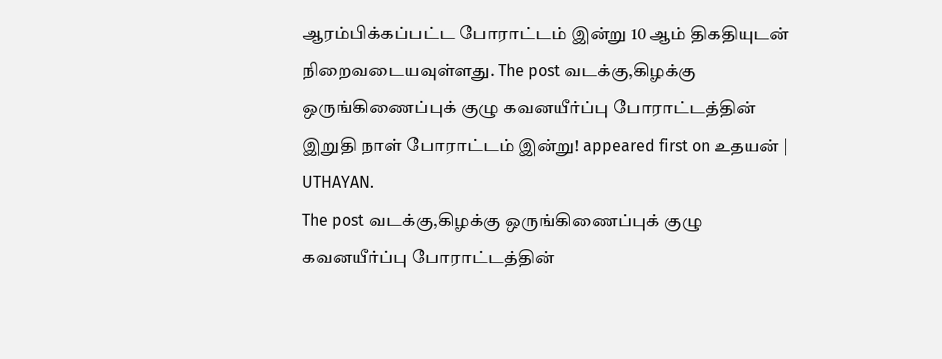ஆரம்பிக்கப்பட்ட போராட்டம் இன்று 10 ஆம் திகதியுடன் நிறைவடையவுள்ளது. The post வடக்கு,கிழக்கு ஒருங்கிணைப்புக் குழு கவனயீர்ப்பு போராட்டத்தின் இறுதி நாள் போராட்டம் இன்று! appeared first on உதயன் | UTHAYAN.
The post வடக்கு,கிழக்கு ஒருங்கிணைப்புக் குழு கவனயீர்ப்பு போராட்டத்தின்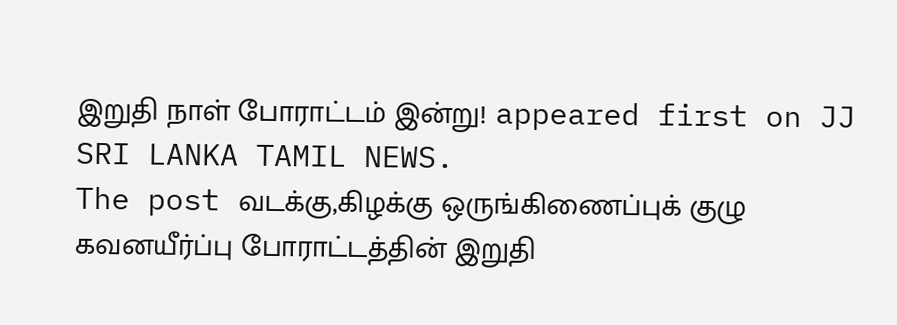இறுதி நாள் போராட்டம் இன்று! appeared first on JJ SRI LANKA TAMIL NEWS.
The post வடக்கு,கிழக்கு ஒருங்கிணைப்புக் குழு கவனயீர்ப்பு போராட்டத்தின் இறுதி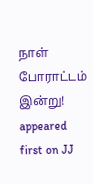நாள் போராட்டம் இன்று! appeared first on JJ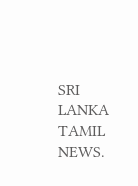SRI LANKA TAMIL NEWS.